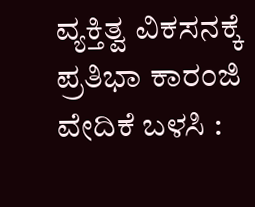ವ್ಯಕ್ತಿತ್ವ ವಿಕಸನಕ್ಕೆ ಪ್ರತಿಭಾ ಕಾರಂಜಿ ವೇದಿಕೆ ಬಳಸಿ :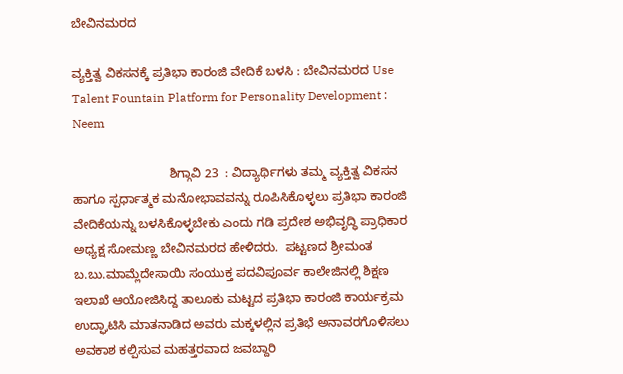ಬೇವಿನಮರದ

ವ್ಯಕ್ತಿತ್ವ ವಿಕಸನಕ್ಕೆ ಪ್ರತಿಭಾ ಕಾರಂಜಿ ವೇದಿಕೆ ಬಳಸಿ : ಬೇವಿನಮರದ Use Talent Fountain Platform for Personality Development : Neem

                            ಶಿಗ್ಗಾವಿ 23  : ವಿದ್ಯಾರ್ಥಿಗಳು ತಮ್ಮ ವ್ಯಕ್ತಿತ್ವ ವಿಕಸನ ಹಾಗೂ ಸ್ಪರ್ಧಾತ್ಮಕ ಮನೋಭಾವವನ್ನು ರೂಪಿಸಿಕೊಳ್ಳಲು ಪ್ರತಿಭಾ ಕಾರಂಜಿ ವೇದಿಕೆಯನ್ನು ಬಳಸಿಕೊಳ್ಳಬೇಕು ಎಂದು ಗಡಿ ಪ್ರದೇಶ ಅಭಿವೃದ್ಧಿ ಪ್ರಾಧಿಕಾರ ಅಧ್ಯಕ್ಷ ಸೋಮಣ್ಣ ಬೇವಿನಮರದ ಹೇಳಿದರು.  ಪಟ್ಟಣದ ಶ್ರೀಮಂತ ಬ.ಬು.ಮಾಮ್ಲೆದೇಸಾಯಿ ಸಂಯುಕ್ತ ಪದವಿಪೂರ್ವ ಕಾಲೇಜಿನಲ್ಲಿ ಶಿಕ್ಷಣ ಇಲಾಖೆ ಆಯೋಜಿಸಿದ್ದ ತಾಲೂಕು ಮಟ್ಟದ ಪ್ರತಿಭಾ ಕಾರಂಜಿ ಕಾರ್ಯಕ್ರಮ ಉದ್ಘಾಟಿಸಿ ಮಾತನಾಡಿದ ಅವರು ಮಕ್ಕಳಲ್ಲಿನ ಪ್ರತಿಭೆ ಅನಾವರಗೊಳಿಸಲು ಅವಕಾಶ ಕಲ್ಪಿಸುವ ಮಹತ್ತರವಾದ ಜವಬ್ದಾರಿ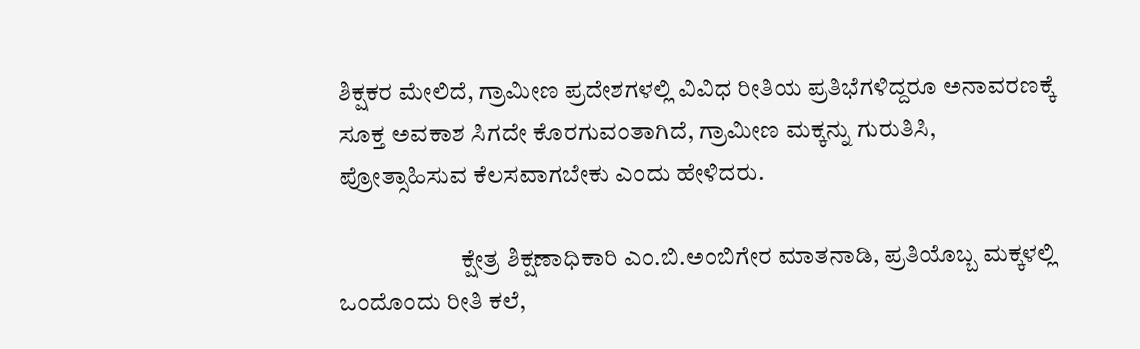ಶಿಕ್ಷಕರ ಮೇಲಿದೆ, ಗ್ರಾಮೀಣ ಪ್ರದೇಶಗಳಲ್ಲಿ ವಿವಿಧ ರೀತಿಯ ಪ್ರತಿಭೆಗಳಿದ್ದರೂ ಅನಾವರಣಕ್ಕೆ ಸೂಕ್ತ ಅವಕಾಶ ಸಿಗದೇ ಕೊರಗುವಂತಾಗಿದೆ, ಗ್ರಾಮೀಣ ಮಕ್ಕನ್ನು ಗುರುತಿಸಿ, ಪ್ರೋತ್ಸಾಹಿಸುವ ಕೆಲಸವಾಗಬೇಕು ಎಂದು ಹೇಳಿದರು.

                         ಕ್ಷೇತ್ರ ಶಿಕ್ಷಣಾಧಿಕಾರಿ ಎಂ.ಬಿ.ಅಂಬಿಗೇರ ಮಾತನಾಡಿ, ಪ್ರತಿಯೊಬ್ಬ ಮಕ್ಕಳಲ್ಲಿ ಒಂದೊಂದು ರೀತಿ ಕಲೆ,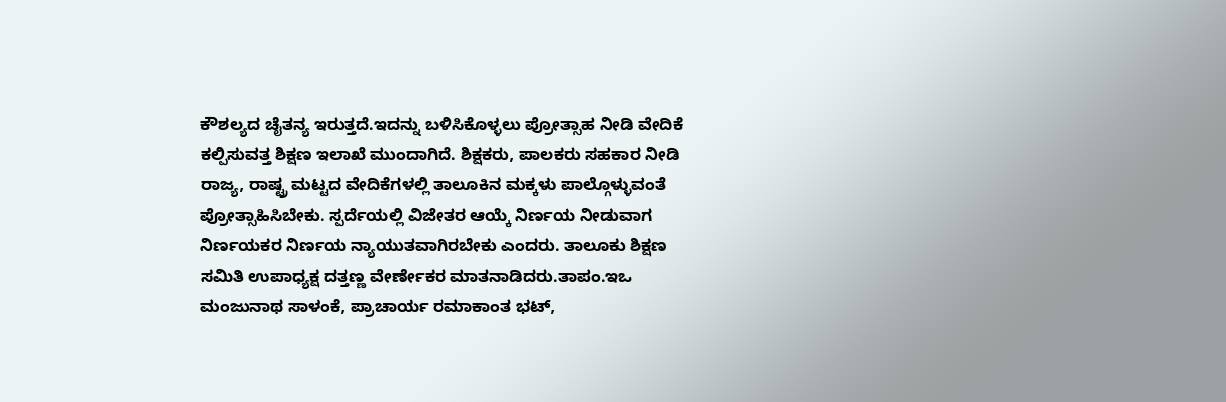ಕೌಶಲ್ಯದ ಚೈತನ್ಯ ಇರುತ್ತದೆ.ಇದನ್ನು ಬಳಿಸಿಕೊಳ್ಳಲು ಪ್ರೋತ್ಸಾಹ ನೀಡಿ ವೇದಿಕೆ ಕಲ್ಪಿಸುವತ್ತ ಶಿಕ್ಷಣ ಇಲಾಖೆ ಮುಂದಾಗಿದೆ. ಶಿಕ್ಷಕರು, ಪಾಲಕರು ಸಹಕಾರ ನೀಡಿ ರಾಜ್ಯ, ರಾಷ್ಟ್ರ ಮಟ್ಟದ ವೇದಿಕೆಗಳಲ್ಲಿ ತಾಲೂಕಿನ ಮಕ್ಕಳು ಪಾಲ್ಗೊಳ್ಳುವಂತೆ ಪ್ರೋತ್ಸಾಹಿಸಿಬೇಕು. ಸ್ಪರ್ದೆಯಲ್ಲಿ ವಿಜೇತರ ಆಯ್ಕೆ ನಿರ್ಣಯ ನೀಡುವಾಗ ನಿರ್ಣಯಕರ ನಿರ್ಣಯ ನ್ಯಾಯುತವಾಗಿರಬೇಕು ಎಂದರು. ತಾಲೂಕು ಶಿಕ್ಷಣ ಸಮಿತಿ ಉಪಾಧ್ಯಕ್ಷ ದತ್ತಣ್ಣ ವೇರ್ಣೇಕರ ಮಾತನಾಡಿದರು.ತಾಪಂ.ಇಒ ಮಂಜುನಾಥ ಸಾಳಂಕೆ, ಪ್ರಾಚಾರ್ಯ ರಮಾಕಾಂತ ಭಟ್,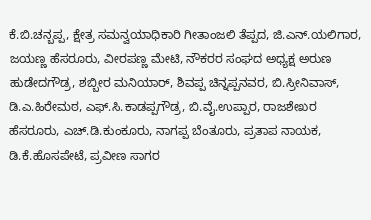ಕೆ.ಬಿ.ಚನ್ಬಪ್ಪ, ಕ್ಷೇತ್ರ ಸಮನ್ವಯಾಧಿಕಾರಿ ಗೀತಾಂಜಲಿ ತೆಪ್ಪದ, ಜಿ.ಎನ್‌.ಯಲಿಗಾರ, ಜಯಣ್ಣ ಹೆಸರೂರು, ವೀರಪಣ್ಣ ಮೇಟಿ, ನೌಕರರ ಸಂಘದ ಅಧ್ಯಕ್ಷ ಅರುಣ ಹುಡೇದಗೌಡ್ರ, ಶಬ್ಬೀರ ಮನಿಯಾರ್, ಶಿವಪ್ಪ ಚಿನ್ನಪ್ಪನವರ, ಬಿ.ಸ್ರೀನಿವಾಸ್, ಡಿ.ಎ.ಹಿರೇಮಠ, ಎಫ್‌.ಸಿ.ಕಾಡಪ್ಪಗೌಡ್ರ, ಬಿ.ವೈ.ಉಪ್ಪಾರ, ರಾಜಶೇಖರ ಹೆಸರೂರು, ಎಚ್‌.ಡಿ.ಕುಂಕೂರು, ನಾಗಪ್ಪ ಬೆಂತೂರು, ಪ್ರತಾಪ ನಾಯಕ, ಡಿ.ಕೆ.ಹೊಸಪೇಟೆ, ಪ್ರವೀಣ ಸಾಗರ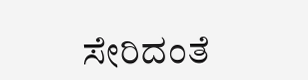ಸೇರಿದಂತೆ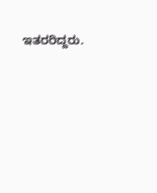ಇತರರಿದ್ದರು.